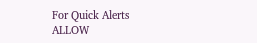For Quick Alerts
ALLOW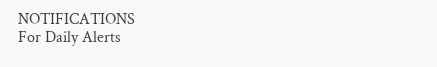NOTIFICATIONS
For Daily Alerts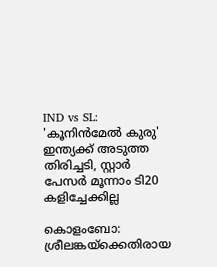IND vs SL: 'കൂനിന്‍മേല്‍ കുരു' ഇന്ത്യക്ക് അടുത്ത തിരിച്ചടി, സ്റ്റാര്‍ പേസര്‍ മൂന്നാം ടി20 കളിച്ചേക്കില്ല

കൊളംബോ: ശ്രീലങ്കയ്‌ക്കെതിരായ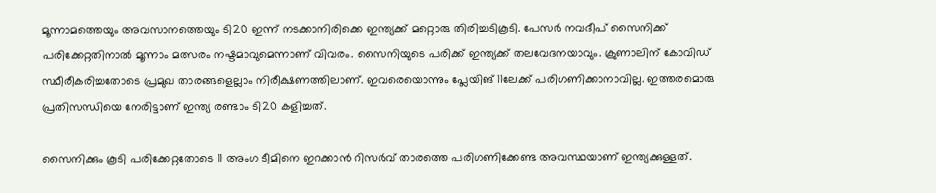മൂന്നാമത്തെയും അവസാനത്തെയും ടി20 ഇന്ന് നടക്കാനിരിക്കെ ഇന്ത്യക്ക് മറ്റൊരു തിരിച്ചടികൂടി. പേസര്‍ നവദീപ് സൈനിക്ക് പരിക്കേറ്റതിനാല്‍ മൂന്നാം മത്സരം നഷ്ടമാവുമെന്നാണ് വിവരം. സൈനിയുടെ പരിക്ക് ഇന്ത്യക്ക് തലവേദനയാവും. ക്രുണാലിന് കോവിഡ് സ്ഥീരീകരിച്ചതോടെ പ്രമുഖ താരങ്ങളെല്ലാം നിരീക്ഷണത്തിലാണ്. ഇവരെയൊന്നും പ്ലേയിങ് 11ലേക്ക് പരിഗണിക്കാനാവില്ല. ഇത്തരമൊരു പ്രതിസന്ധിയെ നേരിട്ടാണ് ഇന്ത്യ രണ്ടാം ടി20 കളിച്ചത്.

സൈനിക്കും കൂടി പരിക്കേറ്റതോടെ 11 അംഗ ടീമിനെ ഇറക്കാന്‍ റിസര്‍വ് താരത്തെ പരിഗണിക്കേണ്ട അവസ്ഥയാണ് ഇന്ത്യക്കുള്ളത്.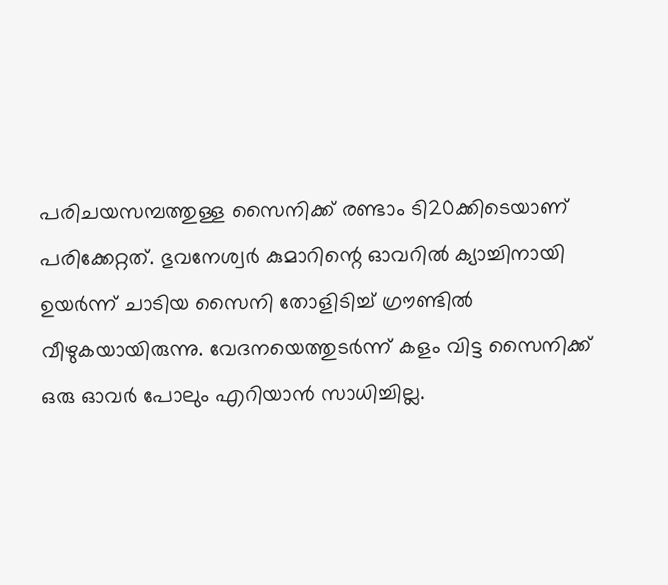പരിചയസമ്പത്തുള്ള സൈനിക്ക് രണ്ടാം ടി20ക്കിടെയാണ് പരിക്കേറ്റത്. ഭുവനേശ്വര്‍ കുമാറിന്റെ ഓവറില്‍ ക്യാച്ചിനായി ഉയര്‍ന്ന് ചാടിയ സൈനി തോളിടിച്ച് ഗ്രൗണ്ടില്‍ വീഴുകയായിരുന്നു. വേദനയെത്തുടര്‍ന്ന് കളം വിട്ട സൈനിക്ക് ഒരു ഓവര്‍ പോലും എറിയാന്‍ സാധിച്ചില്ല.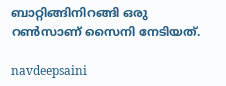ബാറ്റിങ്ങിനിറങ്ങി ഒരു റണ്‍സാണ് സൈനി നേടിയത്.

navdeepsaini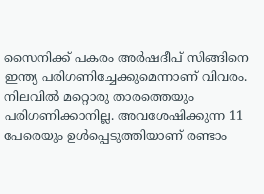സൈനിക്ക് പകരം അര്‍ഷദീപ് സിങ്ങിനെ ഇന്ത്യ പരിഗണിച്ചേക്കുമെന്നാണ് വിവരം. നിലവില്‍ മറ്റൊരു താരത്തെയും പരിഗണിക്കാനില്ല. അവശേഷിക്കുന്ന 11 പേരെയും ഉള്‍പ്പെടുത്തിയാണ് രണ്ടാം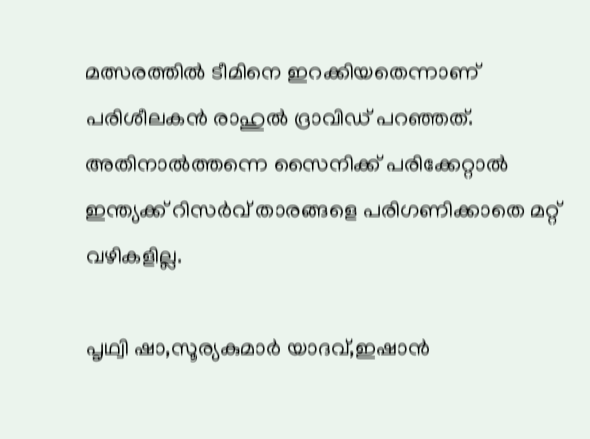മത്സരത്തില്‍ ടീമിനെ ഇറക്കിയതെന്നാണ് പരിശീലകന്‍ രാഹുല്‍ ദ്രാവിഡ് പറഞ്ഞത്. അതിനാല്‍ത്തന്നെ സൈനിക്ക് പരിക്കേറ്റാല്‍ ഇന്ത്യക്ക് റിസര്‍വ് താരങ്ങളെ പരിഗണിക്കാതെ മറ്റ് വഴികളില്ല.

പൃഥ്വി ഷാ,സൂര്യകുമാര്‍ യാദവ്,ഇഷാന്‍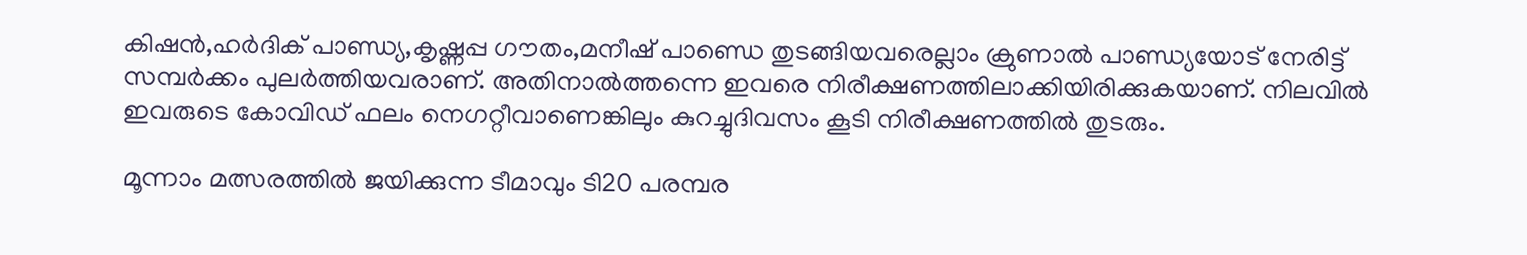കിഷന്‍,ഹര്‍ദിക് പാണ്ഡ്യ,കൃഷ്ണപ്പ ഗൗതം,മനീഷ് പാണ്ഡെ തുടങ്ങിയവരെല്ലാം ക്രുണാല്‍ പാണ്ഡ്യയോട് നേരിട്ട് സമ്പര്‍ക്കം പുലര്‍ത്തിയവരാണ്. അതിനാല്‍ത്തന്നെ ഇവരെ നിരീക്ഷണത്തിലാക്കിയിരിക്കുകയാണ്. നിലവില്‍ ഇവരുടെ കോവിഡ് ഫലം നെഗറ്റീവാണെങ്കിലും കുറച്ചുദിവസം കൂടി നിരീക്ഷണത്തില്‍ തുടരും.

മൂന്നാം മത്സരത്തില്‍ ജയിക്കുന്ന ടീമാവും ടി20 പരമ്പര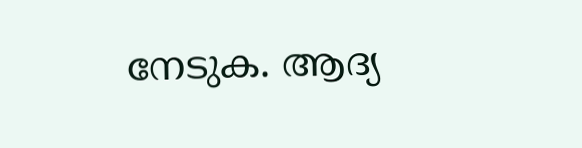നേടുക. ആദ്യ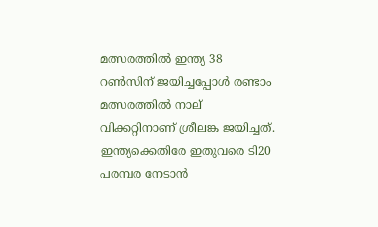മത്സരത്തില്‍ ഇന്ത്യ 38 റണ്‍സിന് ജയിച്ചപ്പോള്‍ രണ്ടാം മത്സരത്തില്‍ നാല് വിക്കറ്റിനാണ് ശ്രീലങ്ക ജയിച്ചത്. ഇന്ത്യക്കെതിരേ ഇതുവരെ ടി20 പരമ്പര നേടാന്‍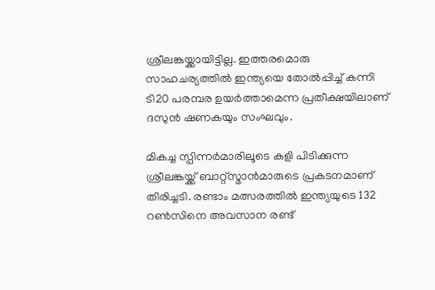ശ്രീലങ്കയ്ക്കായിട്ടില്ല. ഇത്തരമൊരു സാഹചര്യത്തില്‍ ഇന്ത്യയെ തോല്‍പ്പിച്ച് കന്നി ടി20 പരമ്പര ഉയര്‍ത്താമെന്ന പ്രതീക്ഷയിലാണ് ദസുന്‍ ഷണകയും സംഘവും.

മികച്ച സ്പിന്നര്‍മാരിലൂടെ കളി പിടിക്കുന്ന ശ്രീലങ്കയ്ക്ക് ബാറ്റ്‌സ്മാന്‍മാരുടെ പ്രകടനമാണ് തിരിച്ചടി. രണ്ടാം മത്സരത്തില്‍ ഇന്ത്യയുടെ 132 റണ്‍സിനെ അവസാന രണ്ട്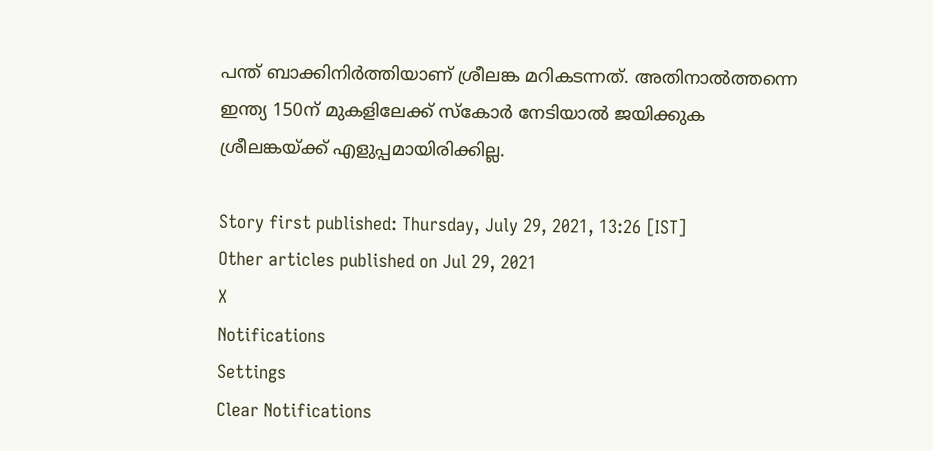പന്ത് ബാക്കിനിര്‍ത്തിയാണ് ശ്രീലങ്ക മറികടന്നത്. അതിനാല്‍ത്തന്നെ ഇന്ത്യ 150ന് മുകളിലേക്ക് സ്‌കോര്‍ നേടിയാല്‍ ജയിക്കുക ശ്രീലങ്കയ്ക്ക് എളുപ്പമായിരിക്കില്ല.

Story first published: Thursday, July 29, 2021, 13:26 [IST]
Other articles published on Jul 29, 2021
X
Notifications
Settings
Clear Notifications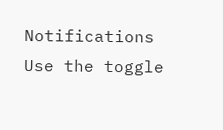Notifications
Use the toggle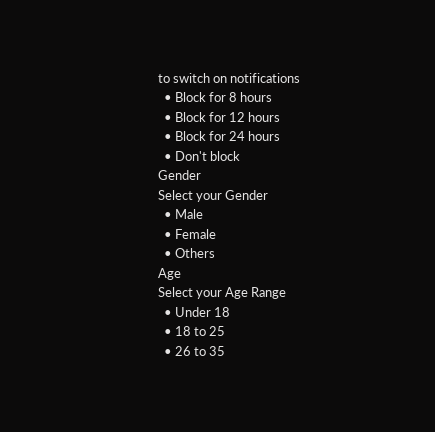to switch on notifications
  • Block for 8 hours
  • Block for 12 hours
  • Block for 24 hours
  • Don't block
Gender
Select your Gender
  • Male
  • Female
  • Others
Age
Select your Age Range
  • Under 18
  • 18 to 25
  • 26 to 35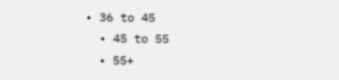• 36 to 45
  • 45 to 55
  • 55+